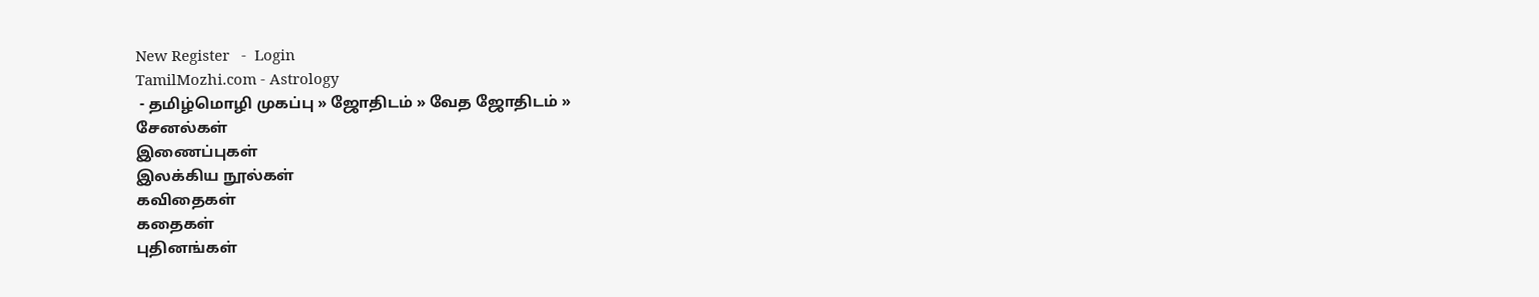New Register   -  Login
TamilMozhi.com - Astrology
 - தமிழ்மொழி முகப்பு » ஜோதிடம் » வேத ஜோதிடம் »
சேனல்கள்
இணைப்புகள்
இலக்கிய நூல்கள்
கவிதைகள்
கதைகள்
புதினங்கள்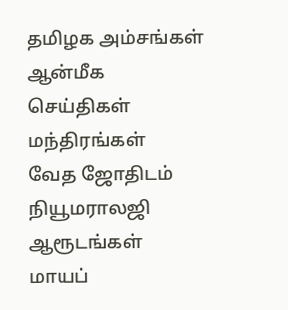தமிழக அம்சங்கள்
ஆன்மீக செய்திகள்
மந்திரங்கள்
வேத ஜோதிடம்
நியூமராலஜி
ஆரூடங்கள்
மாயப்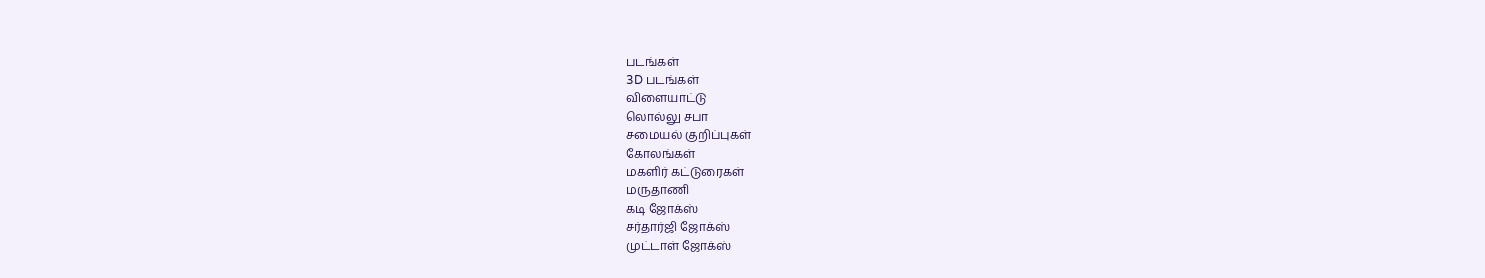படங்கள்
3D படங்கள்
விளையாட்டு
லொல்லு சபா
சமையல் குறிப்புகள்
கோலங்கள்
மகளிர் கட்டுரைகள்
மருதாணி
கடி ஜோக்ஸ்
சர்தார்ஜி ஜோக்ஸ்
முட்டாள் ஜோக்ஸ்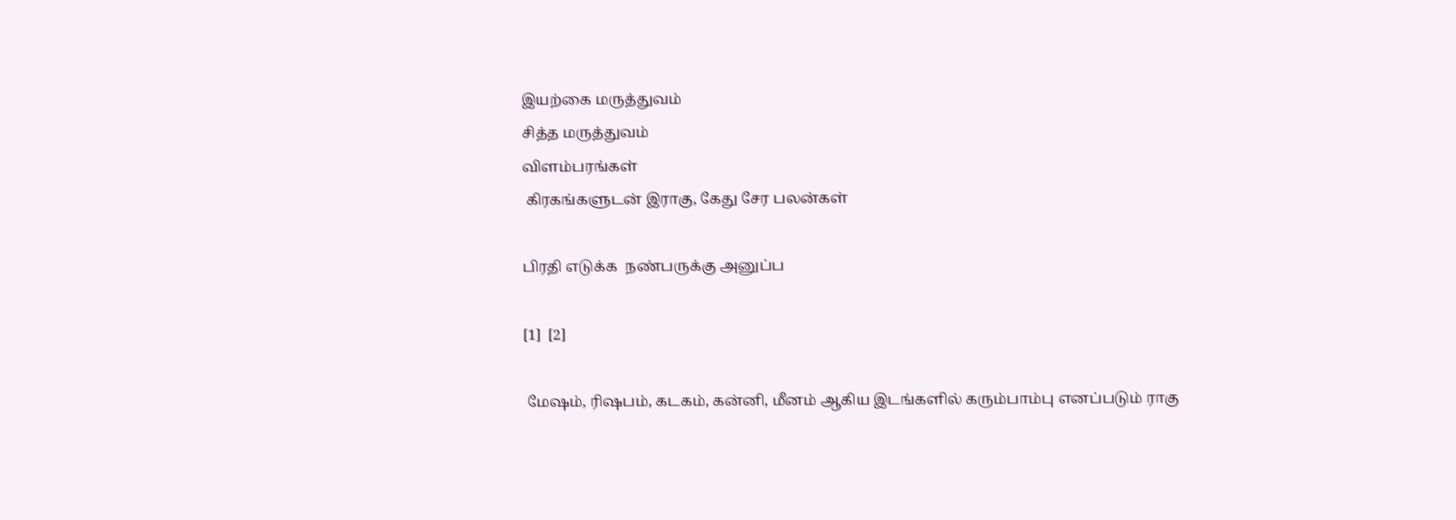இயற்கை மருத்துவம்
சித்த மருத்துவம்
விளம்பரங்கள்
 கிரகங்களுடன் இராகு, கேது சேர பலன்கள்

பிரதி எடுக்க  நண்பருக்கு அனுப்ப

[1]  [2]

 மேஷம், ரிஷபம், கடகம், கன்னி, மீனம் ஆகிய இடங்களில் கரும்பாம்பு எனப்படும் ராகு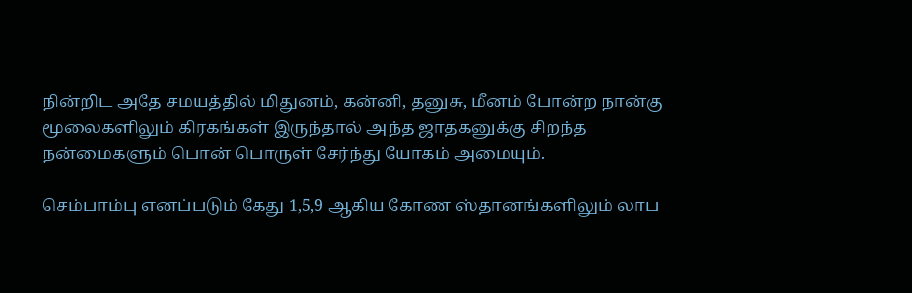நின்றிட அதே சமயத்தில் மிதுனம், கன்னி, தனுசு, மீனம் போன்ற நான்கு மூலைகளிலும் கிரகங்கள் இருந்தால் அந்த ஜாதகனுக்கு சிறந்த நன்மைகளும் பொன் பொருள் சேர்ந்து யோகம் அமையும்.

செம்பாம்பு எனப்படும் கேது 1,5,9 ஆகிய கோண ஸ்தானங்களிலும் லாப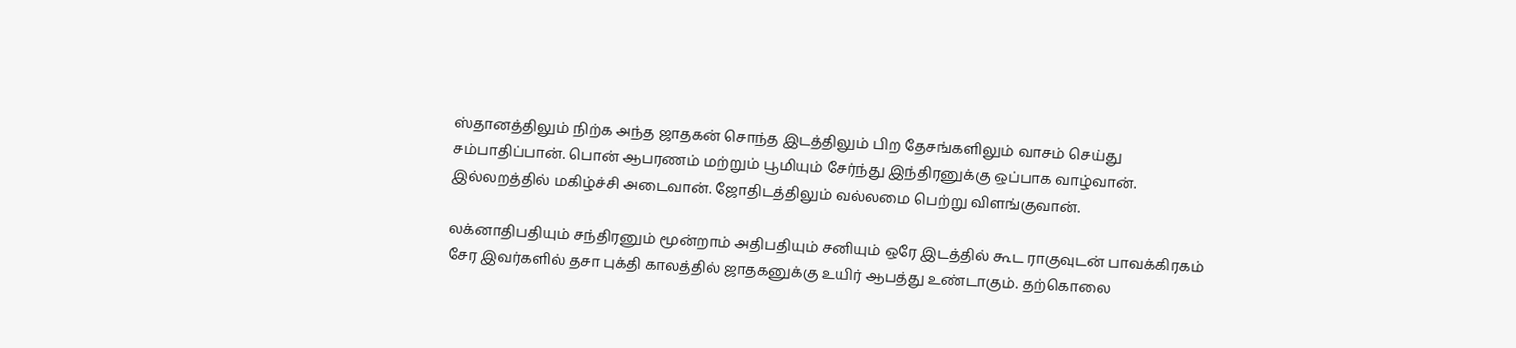ஸ்தானத்திலும் நிற்க அந்த ஜாதகன் சொந்த இடத்திலும் பிற தேசங்களிலும் வாசம் செய்து சம்பாதிப்பான். பொன் ஆபரணம் மற்றும் பூமியும் சேர்ந்து இந்திரனுக்கு ஒப்பாக வாழ்வான். இல்லறத்தில் மகிழ்ச்சி அடைவான். ஜோதிடத்திலும் வல்லமை பெற்று விளங்குவான்.

லக்னாதிபதியும் சந்திரனும் மூன்றாம் அதிபதியும் சனியும் ஒரே இடத்தில் கூட ராகுவுடன் பாவக்கிரகம் சேர இவர்களில் தசா புக்தி காலத்தில் ஜாதகனுக்கு உயிர் ஆபத்து உண்டாகும். தற்கொலை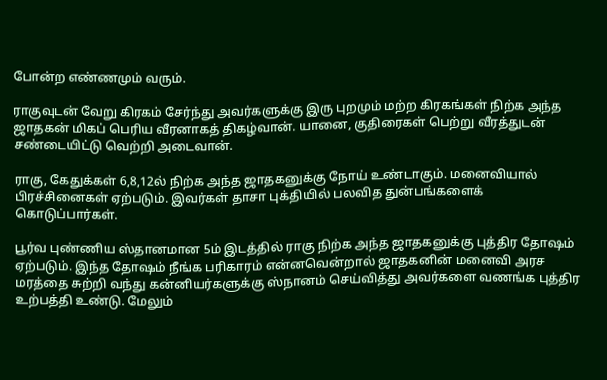போன்ற எண்ணமும் வரும்.

ராகுவுடன் வேறு கிரகம் சேர்ந்து அவர்களுக்கு இரு புறமும் மற்ற கிரகங்கள் நிற்க அந்த ஜாதகன் மிகப் பெரிய வீரனாகத் திகழ்வான். யானை, குதிரைகள் பெற்று வீரத்துடன் சண்டையிட்டு வெற்றி அடைவான்.

ராகு, கேதுக்கள் 6,8,12ல் நிற்க அந்த ஜாதகனுக்கு நோய் உண்டாகும். மனைவியால் பிரச்சினைகள் ஏற்படும். இவர்கள் தாசா புக்தியில் பலவித துன்பங்களைக் கொடுப்பார்கள்.

பூர்வ புண்ணிய ஸ்தானமான 5ம் இடத்தில் ராகு நிற்க அந்த ஜாதகனுக்கு புத்திர தோஷம் ஏற்படும். இந்த தோஷம் நீங்க பரிகாரம் என்னவென்றால் ஜாதகனின் மனைவி அரச மரத்தை சுற்றி வந்து கன்னியர்களுக்கு ஸ்நானம் செய்வித்து அவர்களை வணங்க புத்திர உற்பத்தி உண்டு. மேலும்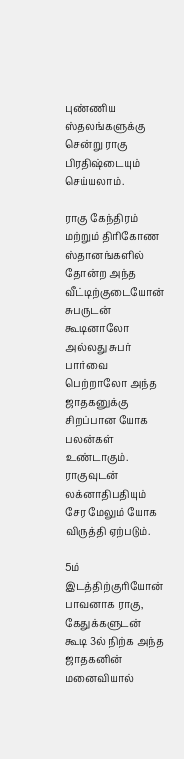புண்ணிய ஸ்தலங்களுக்கு சென்று ராகு பிரதிஷ்டையும் செய்யலாம்.

ராகு கேந்திரம் மற்றும் திரிகோண ஸ்தானங்களில் தோன்ற அந்த வீட்டிற்குடையோன் சுபருடன் கூடினாலோ அல்லது சுபர் பார்வை பெற்றாலோ அந்த ஜாதகனுக்கு சிறப்பான யோக பலன்கள் உண்டாகும். ராகுவுடன் லக்னாதிபதியும் சேர மேலும் யோக விருத்தி ஏற்படும்.

5ம் இடத்திற்குரியோன் பாவனாக ராகு, கேதுக்களுடன் கூடி 3ல் நிற்க அந்த ஜாதகனின் மனைவியால்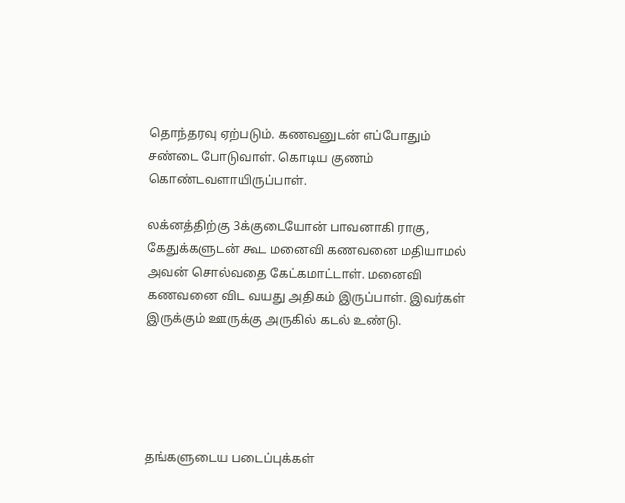தொந்தரவு ஏற்படும். கணவனுடன் எப்போதும் சண்டை போடுவாள். கொடிய குணம் கொண்டவளாயிருப்பாள்.

லக்னத்திற்கு 3க்குடையோன் பாவனாகி ராகு, கேதுக்களுடன் கூட மனைவி கணவனை மதியாமல் அவன் சொல்வதை கேட்கமாட்டாள். மனைவி கணவனை விட வயது அதிகம் இருப்பாள். இவர்கள் இருக்கும் ஊருக்கு அருகில் கடல் உண்டு.





தங்களுடைய படைப்புக்கள்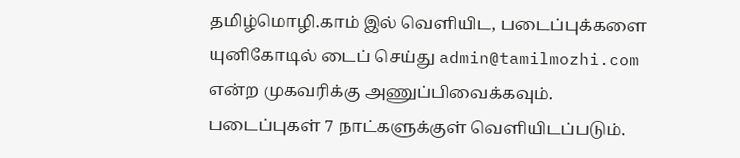தமிழ்மொழி.காம் இல் வெளியிட, படைப்புக்களை யுனிகோடில் டைப் செய்து admin@tamilmozhi.com என்ற முகவரிக்கு அணுப்பிவைக்கவும். படைப்புகள் 7 நாட்களுக்குள் வெளியிடப்படும்.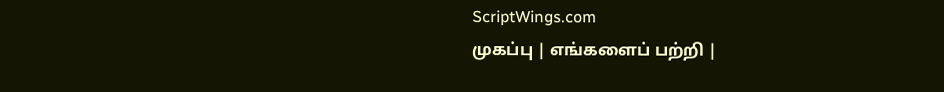ScriptWings.com
முகப்பு | எங்களைப் பற்றி |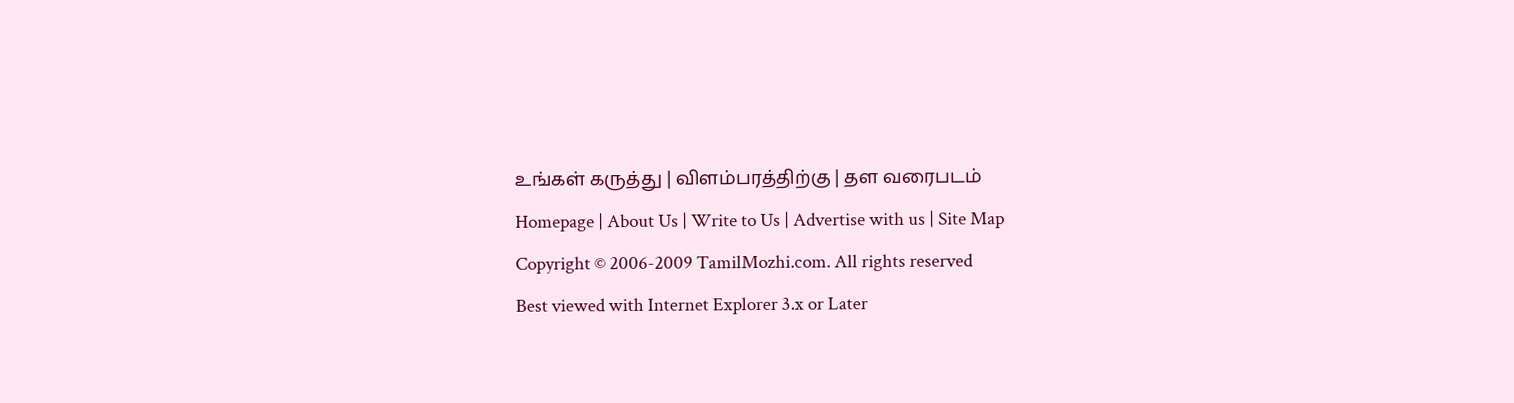உங்கள் கருத்து | விளம்பரத்திற்கு | தள வரைபடம்
Homepage | About Us | Write to Us | Advertise with us | Site Map
Copyright © 2006-2009 TamilMozhi.com. All rights reserved
Best viewed with Internet Explorer 3.x or Later